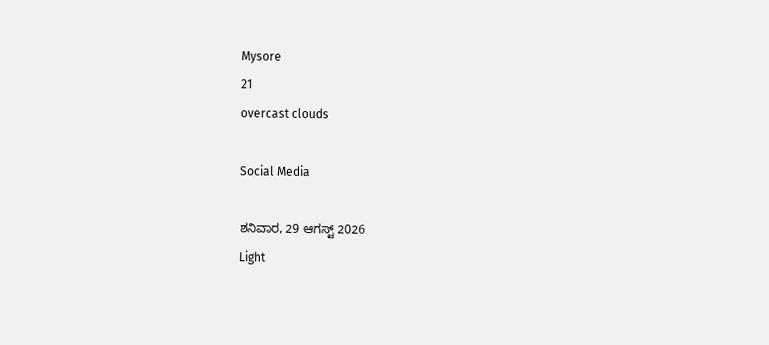Mysore
21
overcast clouds

Social Media

ಶನಿವಾರ, 29 ಆಗಸ್ಟ್ 2026
Light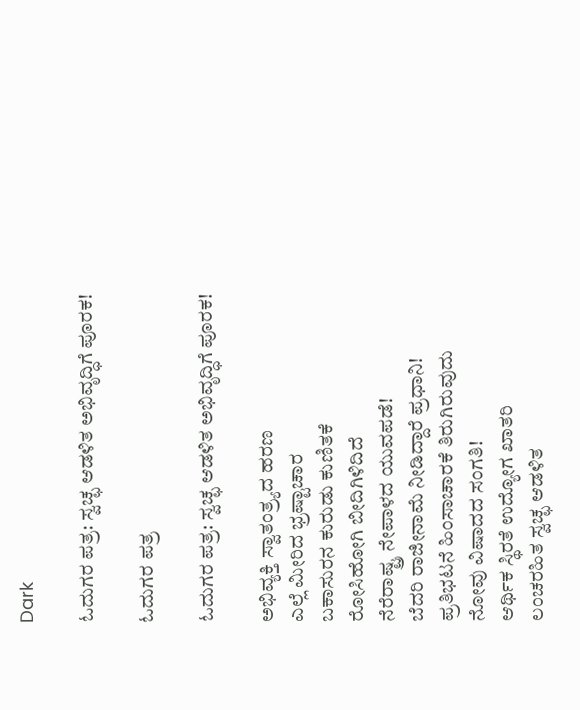Dark

ಓದುಗರ ಪತ್ರ: ಸ್ವಚ್ಛ ಆಡಳಿತ ಅಭಿವೃದ್ಧಿಗೆ ಪೂರಕ!

ಓದುಗರ ಪತ್ರ

ಓದುಗರ ಪತ್ರ: ಸ್ವಚ್ಛ ಆಡಳಿತ ಅಭಿವೃದ್ಧಿಗೆ ಪೂರಕ!

ಅಭಿವ್ಯಕ್ತಿ ಸ್ವಾತಂತ್ರ್ಯದ ಹರಣ
ಎಲ್ಲೆ ಮೀರಿದ ಭ್ರಷ್ಟಾಚಾರ
ಬಕಾಸುರನ ಕುರುಡು ಕುಣಿತಕೆ
ರೋಸಿಹೋಗಿ ಬೀದಿಗಿಳಿದಿದೆ
ನೆರೆರಾಷ್ಟ್ರ ನೇಪಾಳದ ಯುವಪಡೆ!
ಬೆದರಿ ರಾಜೀನಾಮೆ ನೀಡಿದ್ದಾರೆ ಪ್ರಧಾನಿ!
ಪ್ರತಿಭಟನೆ ಹಿಂಸಾಚಾರಕೆ ತಿರುಗಿರುವುದು
ನೋವು ವಿಷಾದದ ಸಂಗತಿ!
ಆರ್ಥಿಕ ಸ್ಥಿರತೆ ಉದ್ಯೋಗ ಖಾತರಿ
ಲಂಚರಹಿತ ಸ್ವಚ್ಛ ಆಡಳಿತ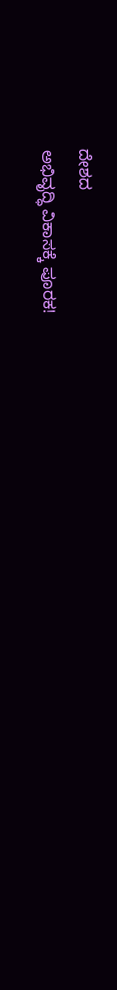ದೇಶದ
ಅಭಿವೃದ್ಧಿ ವಿಕಾಸಕ್ಕೆ ಪೂರಕ!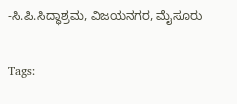-ಸಿ.ಪಿ.ಸಿದ್ಧಾಶ್ರಮ, ವಿಜಯನಗರ, ಮೈಸೂರು

Tags: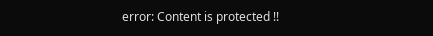error: Content is protected !!